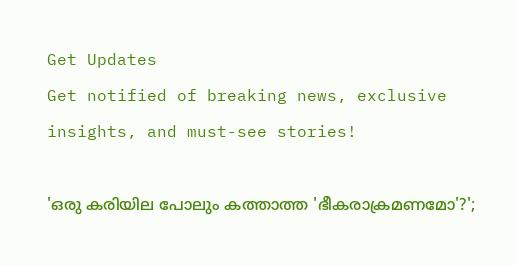Get Updates
Get notified of breaking news, exclusive insights, and must-see stories!

'ഒരു കരിയില പോലും കത്താത്ത 'ഭീകരാക്രമണമോ'?';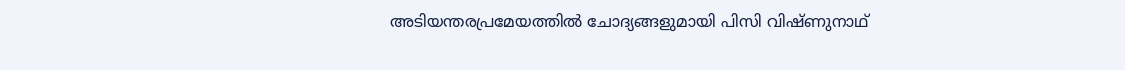അടിയന്തരപ്രമേയത്തില്‍ ചോദ്യങ്ങളുമായി പിസി വിഷ്ണുനാഥ്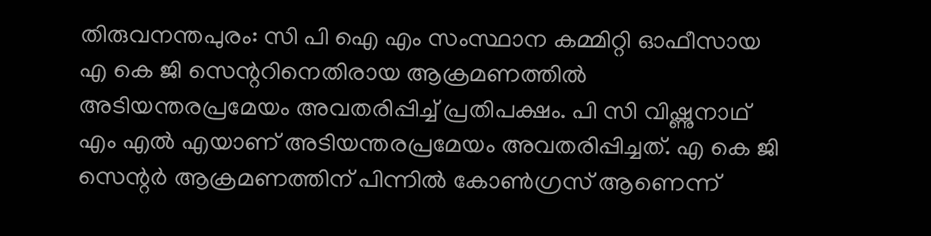തിരുവനന്തപുരം: സി പി ഐ എം സംസ്ഥാന കമ്മിറ്റി ഓഫീസായ എ കെ ജി സെന്ററിനെതിരായ ആക്രമണത്തില്‍ അടിയന്തരപ്രമേയം അവതരിപ്പിച്ച് പ്രതിപക്ഷം. പി സി വിഷ്ണുനാഥ് എം എല്‍ എയാണ് അടിയന്തരപ്രമേയം അവതരിപ്പിച്ചത്. എ കെ ജി സെന്റര്‍ ആക്രമണത്തിന് പിന്നില്‍ കോണ്‍ഗ്രസ് ആണെന്ന്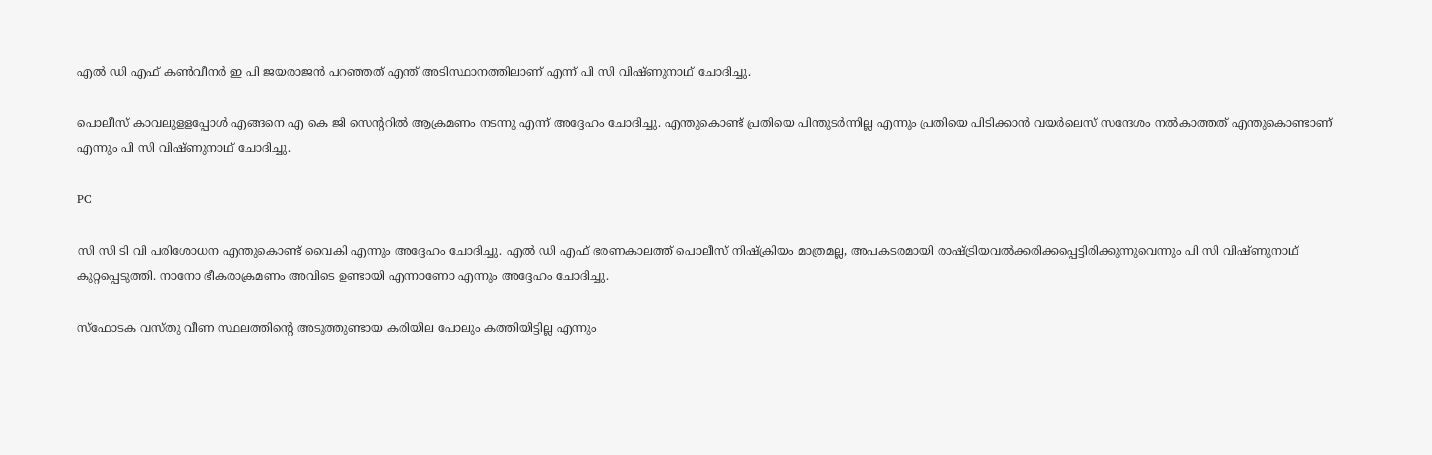എല്‍ ഡി എഫ് കണ്‍വീനര്‍ ഇ പി ജയരാജന്‍ പറഞ്ഞത് എന്ത് അടിസ്ഥാനത്തിലാണ് എന്ന് പി സി വിഷ്ണുനാഥ് ചോദിച്ചു.

പൊലീസ് കാവലുളളപ്പോള്‍ എങ്ങനെ എ കെ ജി സെന്ററില്‍ ആക്രമണം നടന്നു എന്ന് അദ്ദേഹം ചോദിച്ചു. എന്തുകൊണ്ട് പ്രതിയെ പിന്തുടര്‍ന്നില്ല എന്നും പ്രതിയെ പിടിക്കാന്‍ വയര്‍ലെസ് സന്ദേശം നല്‍കാത്തത് എന്തുകൊണ്ടാണ് എന്നും പി സി വിഷ്ണുനാഥ് ചോദിച്ചു.

PC

സി സി ടി വി പരിശോധന എന്തുകൊണ്ട് വൈകി എന്നും അദ്ദേഹം ചോദിച്ചു. എല്‍ ഡി എഫ് ഭരണകാലത്ത് പൊലീസ് നിഷ്‌ക്രിയം മാത്രമല്ല, അപകടരമായി രാഷ്ട്രിയവല്‍ക്കരിക്കപ്പെട്ടിരിക്കുന്നുവെന്നും പി സി വിഷ്ണുനാഥ് കുറ്റപ്പെടുത്തി. നാനോ ഭീകരാക്രമണം അവിടെ ഉണ്ടായി എന്നാണോ എന്നും അദ്ദേഹം ചോദിച്ചു.

സ്‌ഫോടക വസ്തു വീണ സ്ഥലത്തിന്റെ അടുത്തുണ്ടായ കരിയില പോലും കത്തിയിട്ടില്ല എന്നും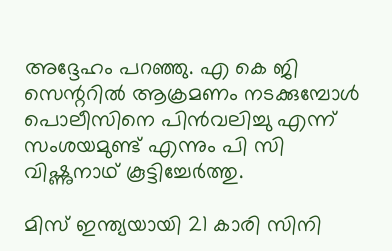അദ്ദേഹം പറഞ്ഞു. എ കെ ജി സെന്ററില്‍ ആക്രമണം നടക്കുമ്പോള്‍ പൊലീസിനെ പിന്‍വലിച്ചു എന്ന് സംശയമുണ്ട് എന്നും പി സി വിഷ്ണുനാഥ് കൂട്ടിച്ചേര്‍ത്തു.

മിസ് ഇന്ത്യയായി 21 കാരി സിനി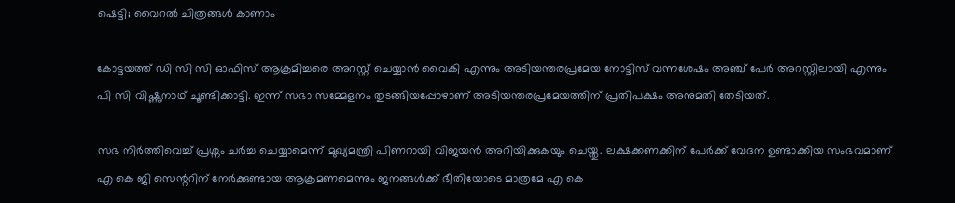ഷെട്ടി; വൈറല്‍ ചിത്രങ്ങള്‍ കാണാം

കോട്ടയത്ത് ഡി സി സി ഓഫിസ് ആക്രമിച്ചരെ അറസ്റ്റ് ചെയ്യാന്‍ വൈകി എന്നും അടിയന്തരപ്രമേയ നോട്ടിസ് വന്നശേഷം അഞ്ച് പേര്‍ അറസ്റ്റിലായി എന്നും പി സി വിഷ്ണുനാഥ് ചൂണ്ടിക്കാട്ടി. ഇന്ന് സഭാ സമ്മേളനം തുടങ്ങിയപ്പോഴാണ് അടിയന്തരപ്രമേയത്തിന് പ്രതിപക്ഷം അനുമതി തേടിയത്.

സഭ നിര്‍ത്തിവെച്ച് പ്രശ്നം ചര്‍ച്ച ചെയ്യാമെന്ന് മുഖ്യമന്ത്രി പിണറായി വിജയന്‍ അറിയിക്കുകയും ചെയ്തു. ലക്ഷക്കണക്കിന് പേര്‍ക്ക് വേദന ഉണ്ടാക്കിയ സംഭവമാണ് എ കെ ജി സെന്ററിന് നേര്‍ക്കുണ്ടായ ആക്രമണമെന്നും ജനങ്ങള്‍ക്ക് ഭീതിയോടെ മാത്രമേ എ കെ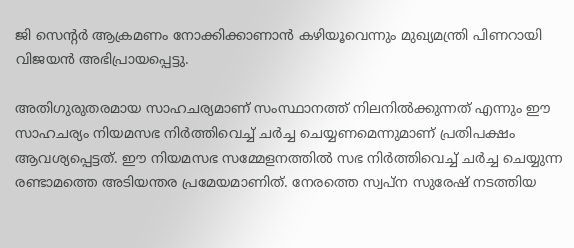ജി സെന്റര്‍ ആക്രമണം നോക്കിക്കാണാന്‍ കഴിയൂവെന്നും മുഖ്യമന്ത്രി പിണറായി വിജയന്‍ അഭിപ്രായപ്പെട്ടു.

അതിഗുരുതരമായ സാഹചര്യമാണ് സംസ്ഥാനത്ത് നിലനില്‍ക്കുന്നത് എന്നും ഈ സാഹചര്യം നിയമസഭ നിര്‍ത്തിവെച്ച് ചര്‍ച്ച ചെയ്യണമെന്നുമാണ് പ്രതിപക്ഷം ആവശ്യപ്പെട്ടത്. ഈ നിയമസഭ സമ്മേളനത്തില്‍ സഭ നിര്‍ത്തിവെച്ച് ചര്‍ച്ച ചെയ്യുന്ന രണ്ടാമത്തെ അടിയന്തര പ്രമേയമാണിത്. നേരത്തെ സ്വപ്ന സുരേഷ് നടത്തിയ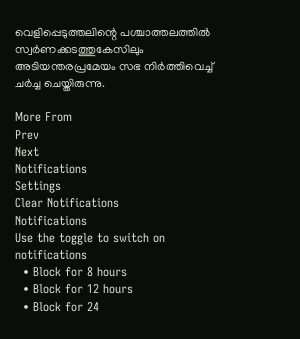വെളിപ്പെടുത്തലിന്റെ പശ്ചാത്തലത്തില്‍ സ്വര്‍ണക്കടത്തുകേസിലും അടിയന്തരപ്രമേയം സഭ നിര്‍ത്തിവെച്ച് ചര്‍ച്ച ചെയ്തിരുന്നു.

More From
Prev
Next
Notifications
Settings
Clear Notifications
Notifications
Use the toggle to switch on notifications
  • Block for 8 hours
  • Block for 12 hours
  • Block for 24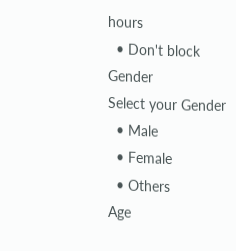hours
  • Don't block
Gender
Select your Gender
  • Male
  • Female
  • Others
Age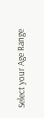Select your Age Range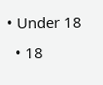• Under 18
  • 18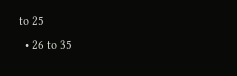to 25
  • 26 to 35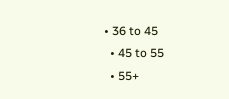• 36 to 45
  • 45 to 55
  • 55+